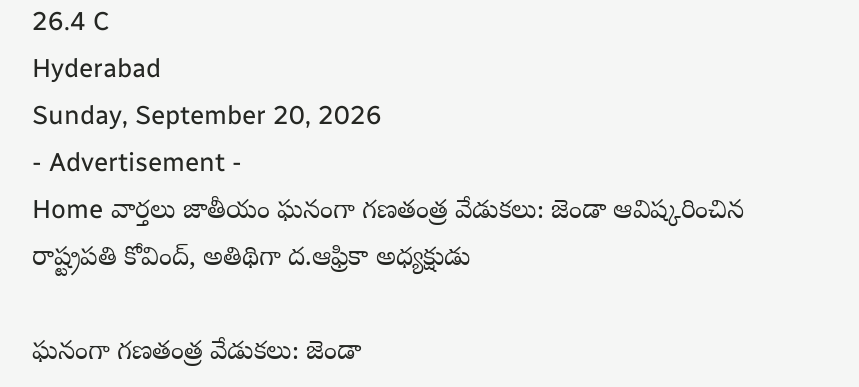26.4 C
Hyderabad
Sunday, September 20, 2026
- Advertisement -
Home వార్తలు జాతీయం ఘనంగా గణతంత్ర వేడుకలు: జెండా ఆవిష్కరించిన రాష్ట్రపతి కోవింద్, అతిథిగా ద.ఆఫ్రికా అధ్యక్షుడు

ఘనంగా గణతంత్ర వేడుకలు: జెండా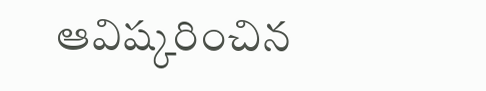ఆవిష్కరించిన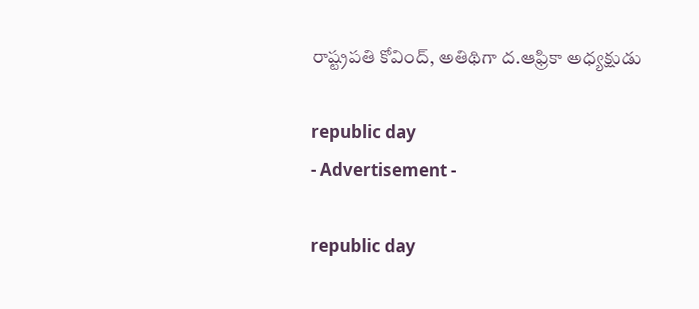రాష్ట్రపతి కోవింద్, అతిథిగా ద.ఆఫ్రికా అధ్యక్షుడు

republic day
- Advertisement -

republic day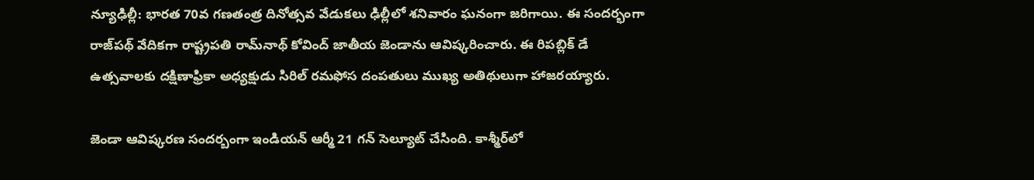న్యూఢిల్లీ: భారత 70వ గణతంత్ర దినోత్సవ వేడుకలు ఢిల్లీలో శనివారం ఘనంగా జరిగాయి. ఈ సందర్భంగా రాజ్‌పథ్‌ వేదికగా రాష్ట్రపతి రామ్‌నాథ్‌ కోవింద్‌ జాతీయ జెండాను ఆవిష్కరించారు. ఈ రిపబ్లిక్‌ డే ఉత్సవాలకు దక్షిణాఫ్రికా అధ్యక్షుడు సిరిల్‌ రమఫోస దంపతులు ముఖ్య అతిథులుగా హాజరయ్యారు.

జెండా ఆవిష్కరణ సందర్బంగా ఇండియన్‌ ఆర్మీ 21 గన్‌ సెల్యూట్‌ చేసింది. కాశ్మీర్‌లో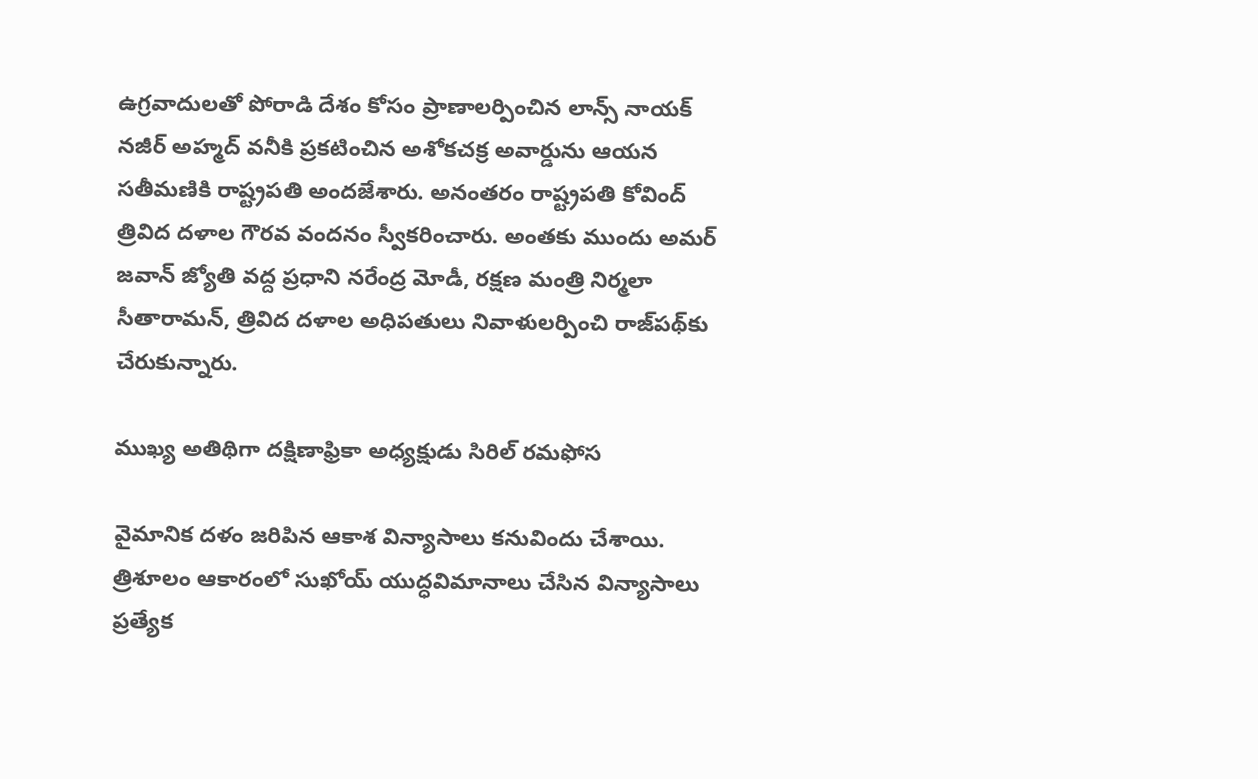ఉగ్రవాదులతో పోరాడి దేశం కోసం ప్రాణాలర్పించిన లాన్స్‌ నాయక్‌ నజీర్‌ అహ్మద్‌ వనీకి ప్రకటించిన అశోకచక్ర అవార్డును ఆయన సతీమణికి రాష్ట్రపతి అందజేశారు. అనంతరం రాష్ట్రపతి కోవింద్‌ త్రివిద దళాల గౌరవ వందనం స్వీకరించారు. అంతకు ముందు అమర్‌ జవాన్‌ జ్యోతి వద్ద ప్రధాని నరేంద్ర మోడీ, రక్షణ మంత్రి నిర్మలా సీతారామన్‌, త్రివిద దళాల అధిపతులు నివాళులర్పించి రాజ్‌పథ్‌కు చేరుకున్నారు.

ముఖ్య అతిథిగా దక్షిణాఫ్రికా అధ్యక్షుడు సిరిల్ రమఫోస

వైమానిక దళం జరిపిన ఆకాశ విన్యాసాలు కనువిందు చేశాయి. త్రిశూలం ఆకారంలో సుఖోయ్ యుద్ధవిమానాలు చేసిన విన్యాసాలు ప్రత్యేక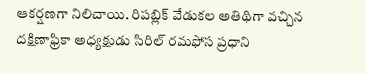ఆకర్షణగా నిలిచాయి. రిపబ్లిక్ వేడుకల అతిథిగా వచ్చిన దక్షిణాఫ్రికా అధ్యక్షుడు సిరిల్‌ రమఫోస ప్రధాని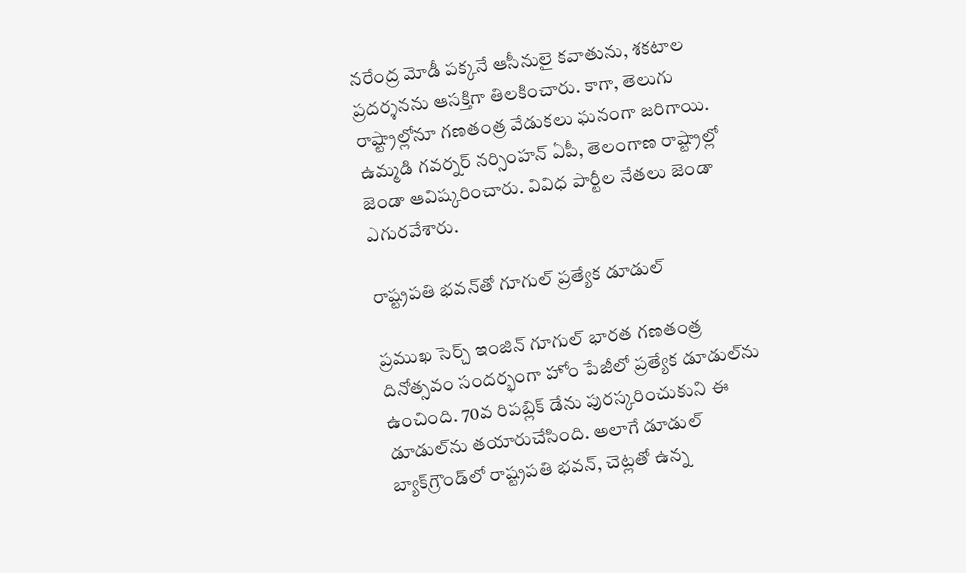నరేంద్ర మోడీ పక్కనే ఆసీనులై కవాతును, శకటాల ప్రదర్శనను ఆసక్తిగా తిలకించారు. కాగా, తెలుగు రాష్ట్రాల్లోనూ గణతంత్ర వేడుకలు ఘనంగా జరిగాయి. ఉమ్మడి గవర్నర్ నర్సింహన్ ఏపీ, తెలంగాణ రాష్ట్రాల్లో జెండా ఆవిష్కరించారు. వివిధ పార్టీల నేతలు జెండా ఎగురవేశారు.

రాష్ట్రపతి భవన్‌తో గూగుల్‌ ప్రత్యేక డూడుల్‌

ప్రముఖ సెర్చ్‌ ఇంజిన్‌ గూగుల్‌ భారత గణతంత్ర దినోత్సవం సందర్భంగా హోం పేజీలో ప్రత్యేక డూడుల్‌ను ఉంచింది. 70వ రిపబ్లిక్‌ డేను పురస్కరించుకుని ఈ డూడుల్‌ను తయారుచేసింది. అలాగే డూడుల్‌ బ్యాక్‌గ్రౌండ్‌లో రాష్ట్రపతి భవన్‌, చెట్లతో ఉన్న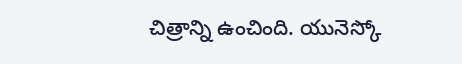చిత్రాన్ని ఉంచింది. యునెస్కో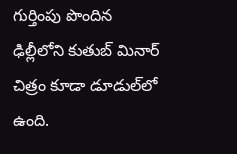గుర్తింపు పొందిన ఢిల్లీలోని కుతుబ్‌ మినార్‌ చిత్రం కూడా డూడుల్‌లో ఉంది.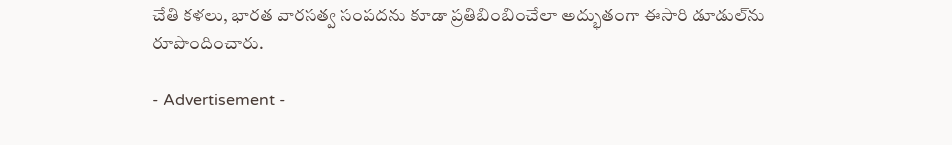చేతి కళలు, భారత వారసత్వ సంపదను కూడా ప్రతిబింబించేలా అద్భుతంగా ఈసారి డూడుల్‌ను రూపొందించారు.

- Advertisement -